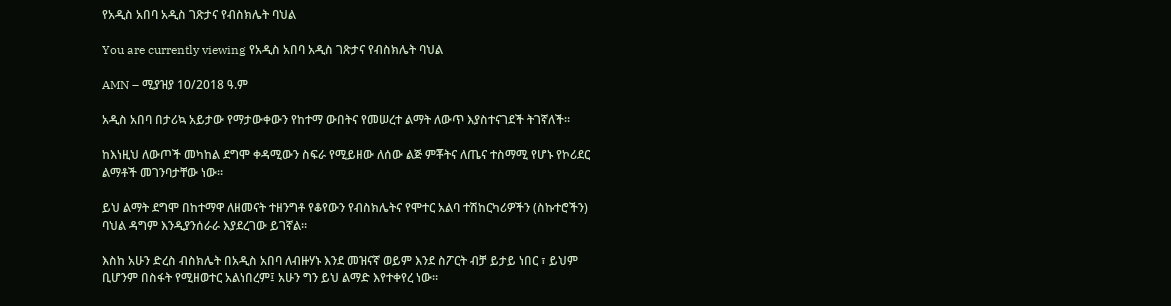የአዲስ አበባ አዲስ ገጽታና የብስክሌት ባህል

You are currently viewing የአዲስ አበባ አዲስ ገጽታና የብስክሌት ባህል

AMN – ሚያዝያ 10/2018 ዓ.ም

አዲስ አበባ በታሪኳ አይታው የማታውቀውን የከተማ ውበትና የመሠረተ ልማት ለውጥ እያስተናገደች ትገኛለች።

ከእነዚህ ለውጦች መካከል ደግሞ ቀዳሚውን ስፍራ የሚይዘው ለሰው ልጅ ምቾትና ለጤና ተስማሚ የሆኑ የኮሪደር ልማቶች መገንባታቸው ነው።

ይህ ልማት ደግሞ በከተማዋ ለዘመናት ተዘንግቶ የቆየውን የብስክሌትና የሞተር አልባ ተሽከርካሪዎችን (ስኩተሮችን) ባህል ዳግም እንዲያንሰራራ እያደረገው ይገኛል።

እስከ አሁን ድረስ ብስክሌት በአዲስ አበባ ለብዙሃኑ እንደ መዝናኛ ወይም እንደ ስፖርት ብቻ ይታይ ነበር ፣ ይህም ቢሆንም በስፋት የሚዘወተር አልነበረም፤ አሁን ግን ይህ ልማድ እየተቀየረ ነው።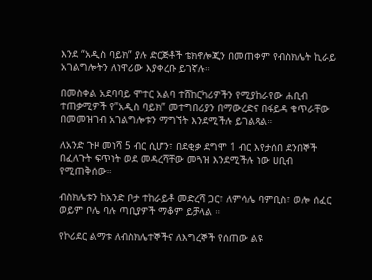እንደ “አዲስ ባይክ” ያሉ ድርጅቶች ቴክኖሎጂን በመጠቀም የብስክሌት ኪራይ አገልግሎትን ለነዋሪው እያቀረቡ ይገኛሉ።

በመስቀል አደባባይ ሞተር አልባ ተሸከርካሪዎችን የሚያከራየው ሐቢብ ተጠቃሚዎች የ”አዲስ ባይክ” መተግበሪያን በማውረድና በፋይዳ ቁጥራቸው በመመዝገብ አገልግሎቱን ማግኘት እንደሚችሉ ይገልጻል።

ለአንድ ጉዞ መነሻ 5 ብር ሲሆን፣ በደቂቃ ደግሞ 1 ብር እየታሰበ ደንበኞች በፈለጉት ፍጥነት ወደ መዳረሻቸው መጓዝ እንደሚችሉ ነው ሀቢብ የሚጠቅሰው።

ብስክሌቱን ከአንድ ቦታ ተከራይቶ መድረሻ ጋር፣ ለምሳሌ ባምቢስ፣ ወሎ ሰፈር ወይም ቦሌ ባሉ ጣቢያዎች ማቆም ይቻላል ።

የኮሪደር ልማቱ ለብስክሌተኞችና ለእግረኞች የሰጠው ልዩ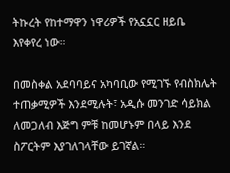ትኩረት የከተማዋን ነዋሪዎች የአኗኗር ዘይቤ እየቀየረ ነው።

በመስቀል አደባባይና አካባቢው የሚገኙ የብስክሌት ተጠቃሚዎች እንደሚሉት፣ አዲሱ መንገድ ሳይክል ለመጋለብ እጅግ ምቹ ከመሆኑም በላይ እንደ ስፖርትም እያገለገላቸው ይገኛል።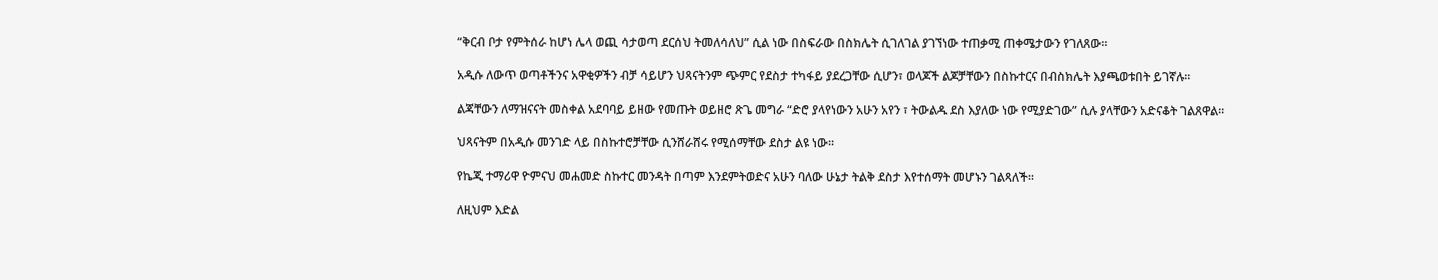“ቅርብ ቦታ የምትሰራ ከሆነ ሌላ ወጪ ሳታወጣ ደርሰህ ትመለሳለህ” ሲል ነው በስፍራው በስክሌት ሲገለገል ያገኘነው ተጠቃሚ ጠቀሜታውን የገለጸው።

አዲሱ ለውጥ ወጣቶችንና አዋቂዎችን ብቻ ሳይሆን ህጻናትንም ጭምር የደስታ ተካፋይ ያደረጋቸው ሲሆን፣ ወላጆች ልጆቻቸውን በስኩተርና በብስክሌት እያጫወቱበት ይገኛሉ።

ልጃቸውን ለማዝናናት መስቀል አደባባይ ይዘው የመጡት ወይዘሮ ጽጌ መግራ “ድሮ ያላየነውን አሁን አየን ፣ ትውልዱ ደስ እያለው ነው የሚያድገው” ሲሉ ያላቸውን አድናቆት ገልጸዋል።

ህጻናትም በአዲሱ መንገድ ላይ በስኩተሮቻቸው ሲንሸራሸሩ የሚሰማቸው ደስታ ልዩ ነው።

የኬጂ ተማሪዋ ዮምናህ መሐመድ ስኩተር መንዳት በጣም እንደምትወድና አሁን ባለው ሁኔታ ትልቅ ደስታ እየተሰማት መሆኑን ገልጻለች።

ለዚህም እድል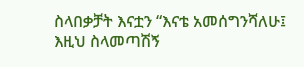ስላበቃቻት እናቷን “እናቴ አመሰግንሻለሁ፤ እዚህ ስላመጣሽኝ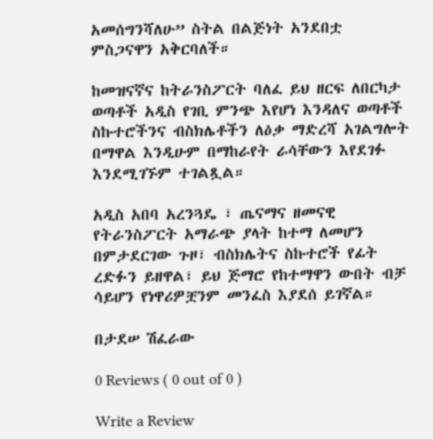አመሰግንሻለሁ” ስትል በልጅነት አንደበቷ ምስጋናዋን አቅርባለች።

ከመዝናኛና ከትራንስፖርት ባለፈ ይህ ዘርፍ ለበርካታ ወጣቶች አዲስ የገቢ ምንጭ እየሆነ እንዳለና ወጣቶች ስኩተሮችንና ብስክሌቶችን ለዕቃ ማድረሻ አገልግሎት በማዋል እንዲሁም በማከራየት ራሳቸውን እየደገፉ እንደሚገኙም ተገልጿል።

አዲስ አበባ አረንጓዴ ፣ ጤናማና ዘመናዊ የትራንስፖርት አማራጭ ያላት ከተማ ለመሆን በምታደርገው ጉዞ፣ ብስክሌትና ስኩተሮች የፊት ረድፉን ይዘዋል፣ ይህ ጅማሮ የከተማዋን ውበት ብቻ ሳይሆን የነዋሪዎቿንም መንፈስ እያደሰ ይገኛል።

በታደሠ ሽፈራው

0 Reviews ( 0 out of 0 )

Write a Review